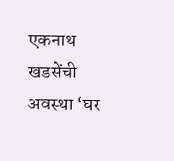एकनाथ खडसेंची अवस्था ‘घर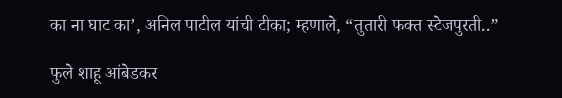का ना घाट का’, अनिल पाटील यांची टीका; म्हणाले, “तुतारी फक्त स्टेजपुरती..”

फुले शाहू आंबेडकर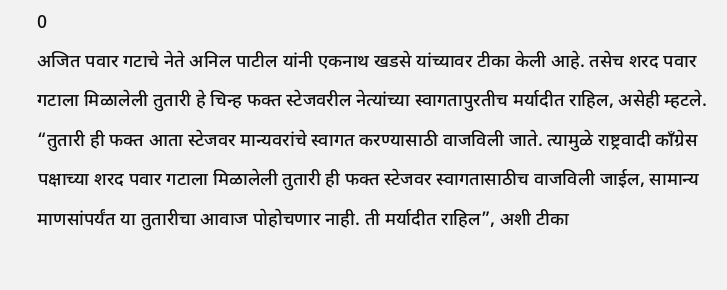0
अजित पवार गटाचे नेते अनिल पाटील यांनी एकनाथ खडसे यांच्यावर टीका केली आहे. तसेच शरद पवार गटाला मिळालेली तुतारी हे चिन्ह फक्त स्टेजवरील नेत्यांच्या स्वागतापुरतीच मर्यादीत राहिल, असेही म्हटले.
“तुतारी ही फक्त आता स्टेजवर मान्यवरांचे स्वागत करण्यासाठी वाजविली जाते. त्यामुळे राष्ट्रवादी काँग्रेस पक्षाच्या शरद पवार गटाला मिळालेली तुतारी ही फक्त स्टेजवर स्वागतासाठीच वाजविली जाईल, सामान्य माणसांपर्यंत या तुतारीचा आवाज पोहोचणार नाही. ती मर्यादीत राहिल”, अशी टीका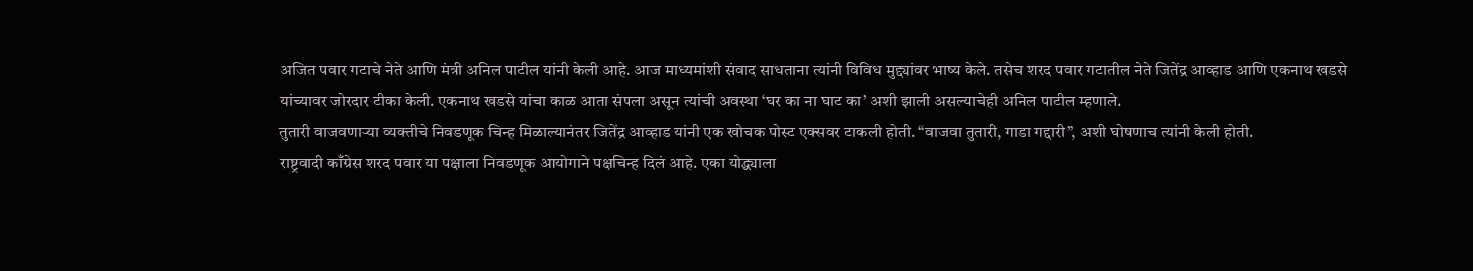अजित पवार गटाचे नेते आणि मंत्री अनिल पाटील यांनी केली आहे. आज माध्यमांशी संवाद साधताना त्यांनी विविध मुद्द्यांवर भाष्य केले. तसेच शरद पवार गटातील नेते जितेंद्र आव्हाड आणि एकनाथ खडसे यांच्यावर जोरदार टीका केली. एकनाथ खडसे यांचा काळ आता संपला असून त्यांची अवस्था ‘घर का ना घाट का’ अशी झाली असल्याचेही अनिल पाटील म्हणाले.
तुतारी वाजवणाऱ्या व्यक्तीचे निवडणूक चिन्ह मिळाल्यानंतर जितेंद्र आव्हाड यांनी एक खोचक पोस्ट एक्सवर टाकली होती. “वाजवा तुतारी, गाडा गद्दारी”, अशी घोषणाच त्यांनी केली होती.
राष्ट्रवादी काँग्रेस शरद पवार या पक्षाला निवडणूक आयोगाने पक्षचिन्ह दिलं आहे. एका योद्ध्याला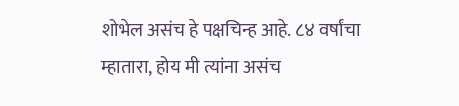शोभेल असंच हे पक्षचिन्ह आहे. ८४ वर्षांचा म्हातारा, होय मी त्यांना असंच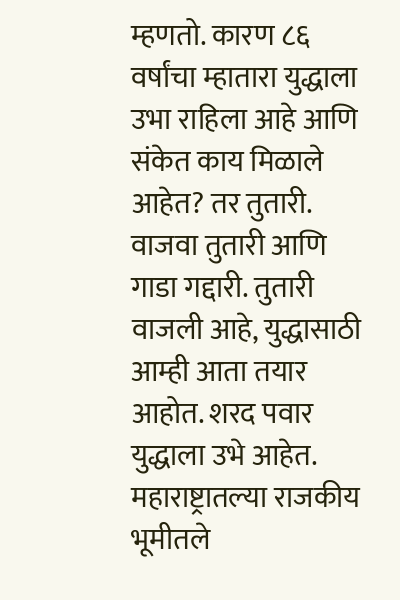म्हणतो. कारण ८६ वर्षांचा म्हातारा युद्धाला उभा राहिला आहे आणि संकेत काय मिळाले आहेत? तर तुतारी. वाजवा तुतारी आणि गाडा गद्दारी. तुतारी वाजली आहे, युद्धासाठी आम्ही आता तयार आहोत. शरद पवार युद्धाला उभे आहेत. महाराष्ट्रातल्या राजकीय भूमीतले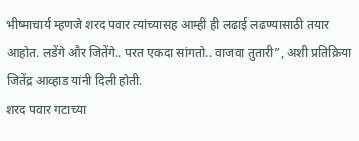भीष्माचार्य म्हणजे शरद पवार त्यांच्यासह आम्ही ही लढाई लढण्यासाठी तयार आहोत. लडेंगे और जितेंगे.. परत एकदा सांगतो.. वाजवा तुतारी”, अशी प्रतिक्रिया जितेंद्र आव्हाड यांनी दिली होती.
शरद पवार गटाच्या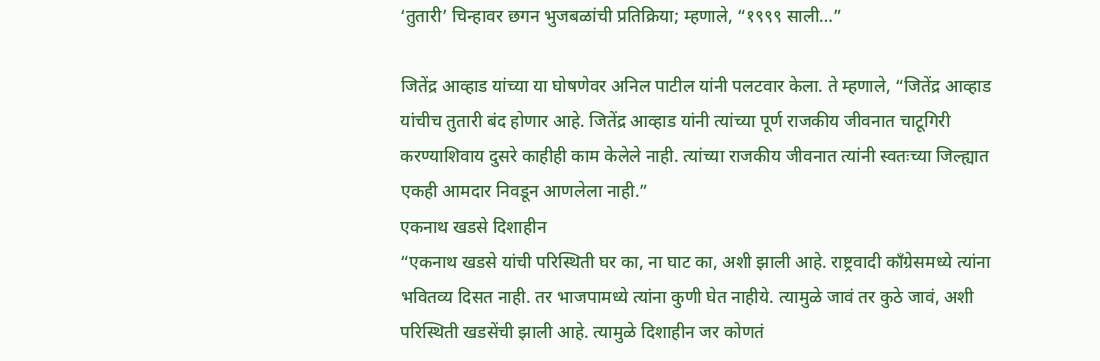‘तुतारी’ चिन्हावर छगन भुजबळांची प्रतिक्रिया; म्हणाले, “१९९९ साली…”

जितेंद्र आव्हाड यांच्या या घोषणेवर अनिल पाटील यांनी पलटवार केला. ते म्हणाले, “जितेंद्र आव्हाड यांचीच तुतारी बंद होणार आहे. जितेंद्र आव्हाड यांनी त्यांच्या पूर्ण राजकीय जीवनात चाटूगिरी करण्याशिवाय दुसरे काहीही काम केलेले नाही. त्यांच्या राजकीय जीवनात त्यांनी स्वतःच्या जिल्ह्यात एकही आमदार निवडून आणलेला नाही.”
एकनाथ खडसे दिशाहीन
“एकनाथ खडसे यांची परिस्थिती घर का, ना घाट का, अशी झाली आहे. राष्ट्रवादी काँग्रेसमध्ये त्यांना भवितव्य दिसत नाही. तर भाजपामध्ये त्यांना कुणी घेत नाहीये. त्यामुळे जावं तर कुठे जावं, अशी परिस्थिती खडसेंची झाली आहे. त्यामुळे दिशाहीन जर कोणतं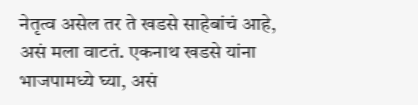नेतृत्व असेल तर ते खडसे साहेबांचं आहे, असं मला वाटतं. एकनाथ खडसे यांना भाजपामध्ये घ्या, असं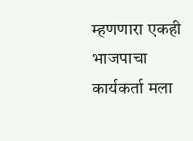म्हणणारा एकही भाजपाचा कार्यकर्ता मला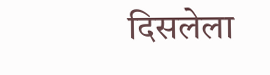दिसलेला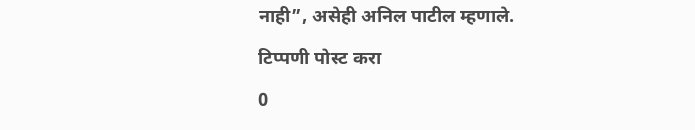नाही”, असेही अनिल पाटील म्हणाले.

टिप्पणी पोस्ट करा

0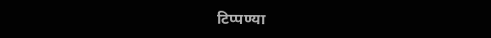टिप्पण्या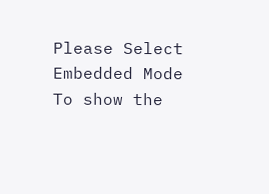Please Select Embedded Mode To show the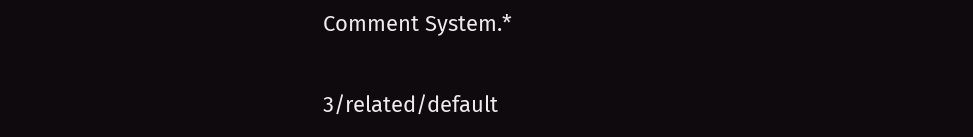Comment System.*

3/related/default